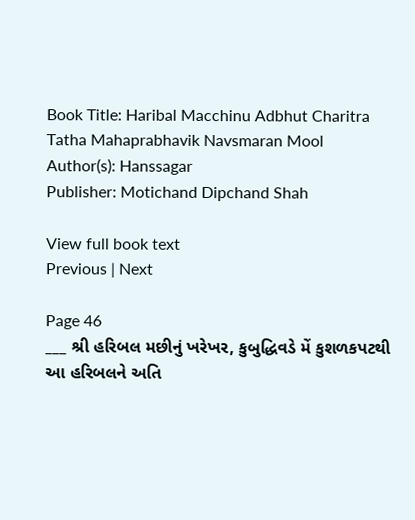Book Title: Haribal Macchinu Adbhut Charitra Tatha Mahaprabhavik Navsmaran Mool
Author(s): Hanssagar
Publisher: Motichand Dipchand Shah

View full book text
Previous | Next

Page 46
___ શ્રી હરિબલ મછીનું ખરેખર, કુબુદ્ધિવડે મેં કુશળકપટથી આ હરિબલને અતિ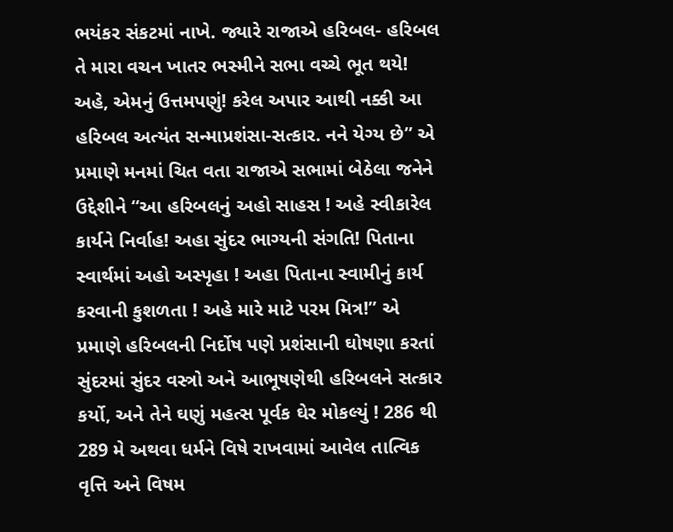ભયંકર સંકટમાં નાખે. જ્યારે રાજાએ હરિબલ- હરિબલ તે મારા વચન ખાતર ભસ્મીને સભા વચ્ચે ભૂત થયે! અહે, એમનું ઉત્તમપણું! કરેલ અપાર આથી નક્કી આ હરિબલ અત્યંત સન્માપ્રશંસા-સત્કાર. નને યેગ્ય છે” એ પ્રમાણે મનમાં ચિત વતા રાજાએ સભામાં બેઠેલા જનેને ઉદ્દેશીને “આ હરિબલનું અહો સાહસ ! અહે સ્વીકારેલ કાર્યને નિર્વાહ! અહા સુંદર ભાગ્યની સંગતિ! પિતાના સ્વાર્થમાં અહો અસ્પૃહા ! અહા પિતાના સ્વામીનું કાર્ય કરવાની કુશળતા ! અહે મારે માટે પરમ મિત્ર!” એ પ્રમાણે હરિબલની નિર્દોષ પણે પ્રશંસાની ઘોષણા કરતાં સુંદરમાં સુંદર વસ્ત્રો અને આભૂષણેથી હરિબલને સત્કાર કર્યો, અને તેને ઘણું મહત્સ પૂર્વક ઘેર મોકલ્યું ! 286 થી 289 મે અથવા ધર્મને વિષે રાખવામાં આવેલ તાત્વિક વૃત્તિ અને વિષમ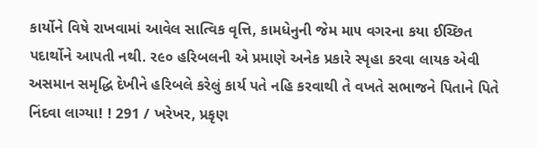કાર્યોને વિષે રાખવામાં આવેલ સાત્વિક વૃત્તિ, કામધેનુની જેમ મા૫ વગરના કયા ઈચ્છિત પદાર્થોને આપતી નથી. ર૯૦ હરિબલની એ પ્રમાણે અનેક પ્રકારે સ્પૃહા કરવા લાયક એવી અસમાન સમૃદ્ધિ દેખીને હરિબલે કરેલું કાર્ય પતે નહિ કરવાથી તે વખતે સભાજને પિતાને પિતે નિંદવા લાગ્યા! ! 291 / ખરેખર, પ્રકૃણ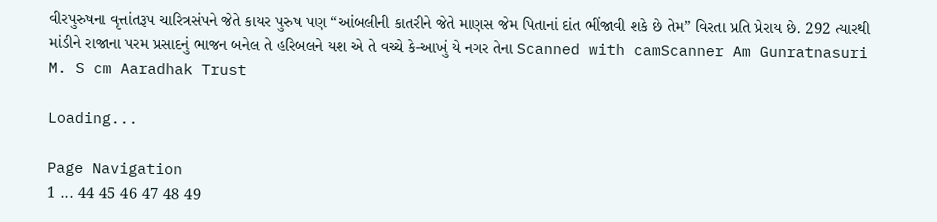વીરપુરુષના વૃત્તાંતરૂપ ચારિત્રસંપને જેતે કાયર પુરુષ પણ “આંબલીની કાતરીને જેતે માણસ જેમ પિતાનાં દાંત ભીંજાવી શકે છે તેમ” વિરતા પ્રતિ પ્રેરાય છે. 292 ત્યારથી માંડીને રાજાના પરમ પ્રસાદનું ભાજન બનેલ તે હરિબલને યશ એ તે વચ્ચે કે-આખું યે નગર તેના Scanned with camScanner Am Gunratnasuri M. S cm Aaradhak Trust

Loading...

Page Navigation
1 ... 44 45 46 47 48 49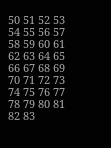50 51 52 53 54 55 56 57 58 59 60 61 62 63 64 65 66 67 68 69 70 71 72 73 74 75 76 77 78 79 80 81 82 83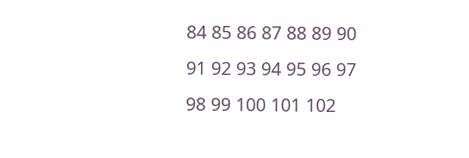84 85 86 87 88 89 90 91 92 93 94 95 96 97 98 99 100 101 102